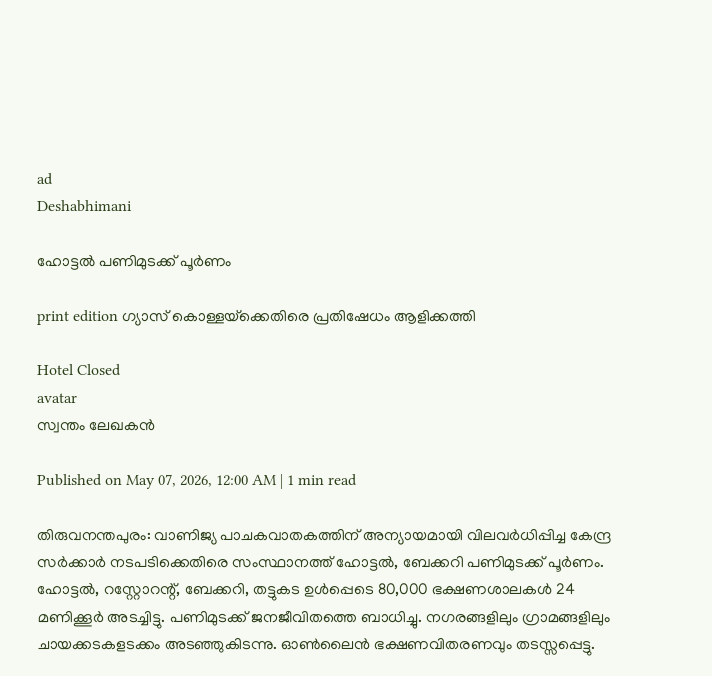ad
Deshabhimani

ഹോട്ടൽ പണിമുടക്ക് പൂർണം

print edition ഗ്യാസ്‌ കൊള്ളയ്‌ക്കെതിരെ പ്രതിഷേധം ആളിക്കത്തി

Hotel Closed
avatar
സ്വന്തം ലേഖകൻ

Published on May 07, 2026, 12:00 AM | 1 min read

തിരുവനന്തപുരം: വാണിജ്യ പാചകവാതകത്തിന്‌ അന്യായമായി വിലവർധിപ്പിച്ച കേന്ദ്ര സർക്കാർ നടപടിക്കെതിരെ സംസ്ഥാനത്ത്‌ ഹോട്ടൽ, ബേക്കറി പണിമുടക്ക്‌ പൂർണം. ഹോട്ടൽ, റസ്റ്റോറന്റ്‌, ബേക്കറി, തട്ടുകട ഉൾപ്പെടെ 80,000 ഭക്ഷണശാലകൾ 24 മണിക്കൂർ അടച്ചിട്ടു. പണിമുടക്ക്‌ ജനജീവിതത്തെ ബാധിച്ചു. നഗരങ്ങളിലും ഗ്രാമങ്ങളിലും ചായക്കടകളടക്കം അടഞ്ഞുകിടന്നു. ഓൺലൈൻ ഭക്ഷണവിതരണവും തടസ്സപ്പെട്ടു.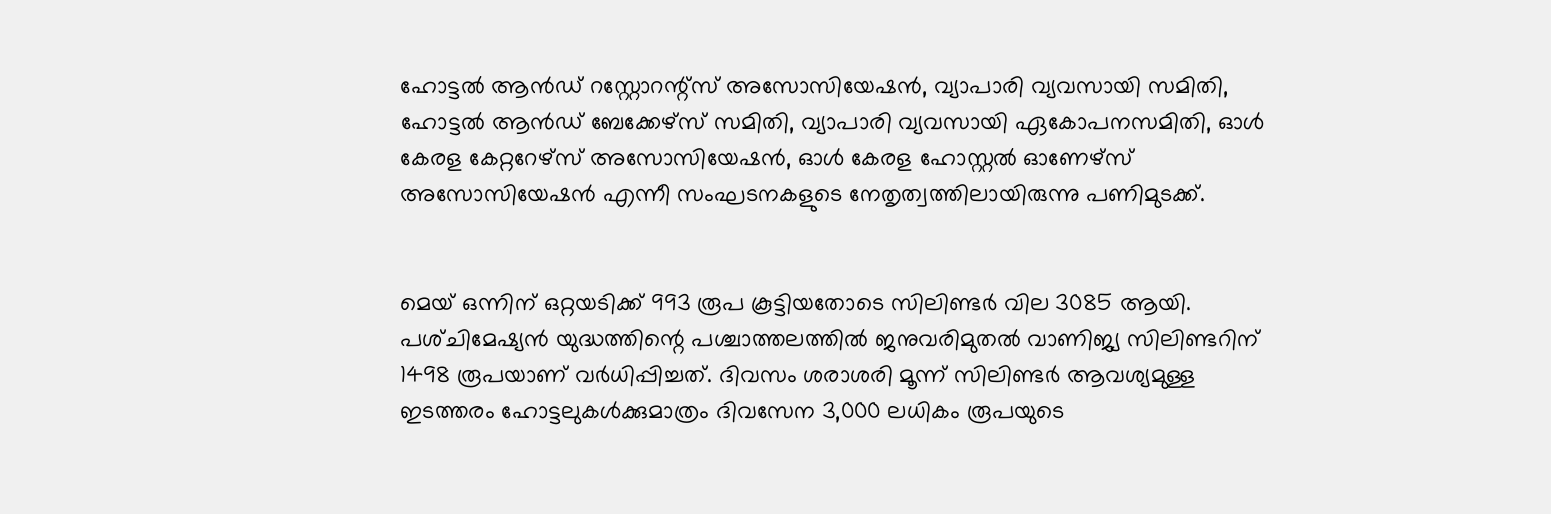ഹോട്ടൽ ആൻഡ്‌ റസ്റ്റോറന്റ്‌സ്‌ അസോസിയേഷൻ, വ്യാപാരി വ്യവസായി സമിതി, ഹോട്ടൽ ആൻഡ്‌ ബേക്കേഴ്‌സ്‌ സമിതി, വ്യാപാരി വ്യവസായി ഏകോപനസമിതി, ഓൾ കേരള കേറ്ററേഴ്‌സ്‌ അസോസിയേഷൻ, ഓൾ കേരള ഹോസ്റ്റൽ ഓണേഴ്‌സ്‌ അസോസിയേഷൻ എന്നീ സംഘടനകളുടെ നേതൃത്വത്തിലായിരുന്നു പണിമുടക്ക്‌.


മെയ് ഒന്നിന് ഒറ്റയടിക്ക് 993 രൂപ കൂട്ടിയതോടെ സിലിണ്ടർ വില 3085 ആയി. പശ്‌ചിമേഷ്യൻ യുദ്ധത്തിന്റെ പശ്ചാത്തലത്തിൽ ജനുവരിമുതൽ വാണിജ്യ സിലിണ്ടറിന് 1498 രൂപയാണ് വർധിപ്പിച്ചത്. ദിവസം ശരാശരി മൂന്ന്‌ സിലിണ്ടർ ആവശ്യമുള്ള ഇടത്തരം ഹോട്ടലുകൾക്കുമാത്രം ദിവസേന 3,000 ലധികം രൂപയുടെ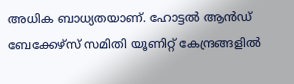അധിക ബാധ്യതയാണ്. ഹോട്ടൽ ആൻഡ്‌ ബേക്കേഴ്സ്‌ സമിതി യൂണിറ്റ്‌ കേന്ദ്രങ്ങളിൽ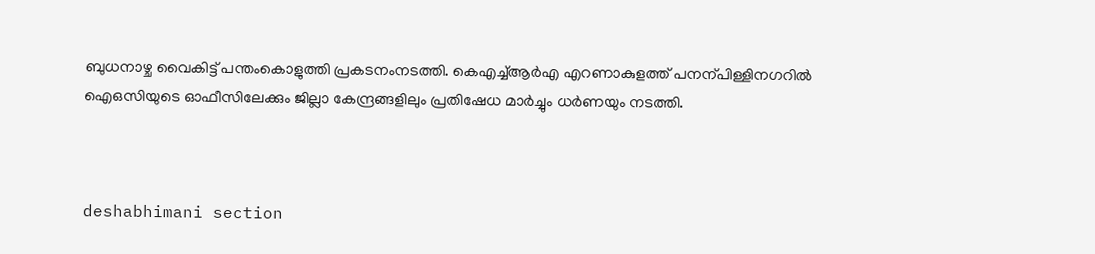ബുധനാഴ്ച വൈകിട്ട്‌ പന്തംകൊളുത്തി പ്രകടനംനടത്തി. കെഎച്ച്‌ആർഎ എറണാകുളത്ത്‌ പനന്പിള്ളിനഗറിൽ ഐഒസിയുടെ ഓഫീസിലേക്കും ജില്ലാ കേന്ദ്രങ്ങളിലും പ്രതിഷേധ മാർച്ചും ധർണയും നടത്തി.



deshabhimani section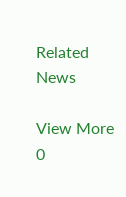Related News

View More
0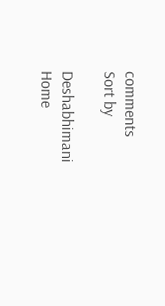comments
Sort by

Deshabhimani
Home